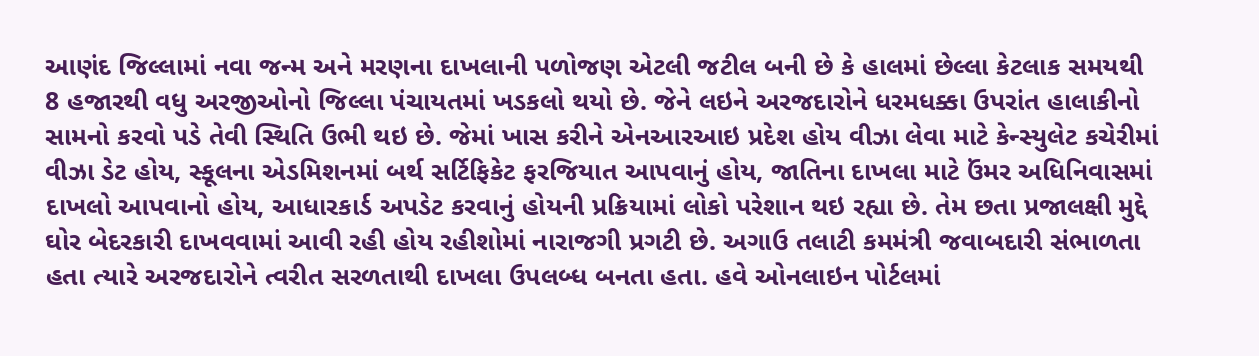આણંદ જિલ્લામાં નવા જન્મ અને મરણના દાખલાની પળોજણ એટલી જટીલ બની છે કે હાલમાં છેલ્લા કેટલાક સમયથી 8 હજારથી વધુ અરજીઓનો જિલ્લા પંચાયતમાં ખડકલો થયો છે. જેને લઇને અરજદારોને ધરમધક્કા ઉપરાંત હાલાકીનો સામનો કરવો પડે તેવી સ્થિતિ ઉભી થઇ છે. જેમાં ખાસ કરીને એનઆરઆઇ પ્રદેશ હોય વીઝા લેવા માટે કેન્સ્યુલેટ કચેરીમાં વીઝા ડેટ હોય, સ્કૂલના એડમિશનમાં બર્થ સર્ટિફિકેટ ફરજિયાત આપવાનું હોય, જાતિના દાખલા માટે ઉંમર અધિનિવાસમાં દાખલો આપવાનો હોય, આધારકાર્ડ અપડેટ કરવાનું હોયની પ્રક્રિયામાં લોકો પરેશાન થઇ રહ્યા છે. તેમ છતા પ્રજાલક્ષી મુદ્દે ઘોર બેદરકારી દાખવવામાં આવી રહી હોય રહીશોમાં નારાજગી પ્રગટી છે. અગાઉ તલાટી કમમંત્રી જવાબદારી સંભાળતા હતા ત્યારે અરજદારોને ત્વરીત સરળતાથી દાખલા ઉપલબ્ધ બનતા હતા. હવે ઓનલાઇન પોર્ટલમાં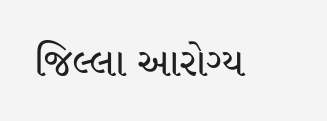જિલ્લા આરોગ્ય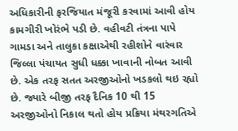અધિકારીની ફરજિયાત મંજૂરી કરવામાં આવી હોય કામગીરી ખોરંભે પડી છે. વહીવટી તંત્રના પાપે ગામડા અને તાલુકા કક્ષાએથી રહીશોને વારંવાર જિલ્લા પંચાયત સુધી ધક્કા ખાવાની નોબત આવી છે. એક તરફ સતત અરજીઓનો ખડકલો થઇ રહ્યો છે. જ્યારે બીજી તરફ દૈનિક 10 થી 15 અરજીઓનો નિકાલ થતો હોય પ્રક્રિયા મંથરગતિએ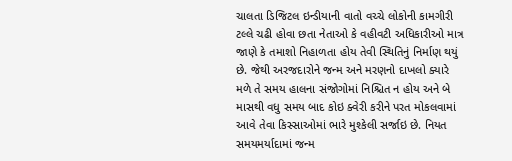ચાલતા ડિજિટલ ઇન્ડીયાની વાતો વચ્ચે લોકોની કામગીરી ટલ્લે ચઢી હોવા છતા નેતાઓ કે વહીવટી અધિકારીઓ માત્ર જાણે કે તમાશો નિહાળતા હોય તેવી સ્થિતિનું નિર્માણ થયું છે. જેથી અરજદારોને જન્મ અને મરણનો દાખલો ક્યારે મળે તે સમય હાલના સંજોગોમાં નિશ્ચિત ન હોય અને બે માસથી વધુ સમય બાદ કોઇ ક્વેરી કરીને પરત મોકલવામાં આવે તેવા કિસ્સાઓમાં ભારે મુશ્કેલી સર્જાઇ છે. નિયત સમયમર્યાદામાં જન્મ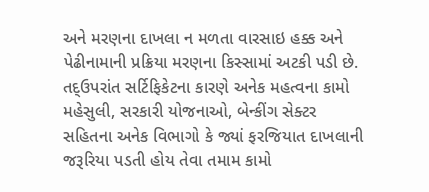અને મરણના દાખલા ન મળતા વારસાઇ હક્ક અને પેઢીનામાની પ્રક્રિયા મરણના કિસ્સામાં અટકી પડી છે. તદ્ઉપરાંત સર્ટિફિકેટના કારણે અનેક મહત્વના કામો મહેસુલી, સરકારી યોજનાઓ, બેન્કીંગ સેક્ટર સહિતના અનેક વિભાગો કે જ્યાં ફરજિયાત દાખલાની જરૂરિયા પડતી હોય તેવા તમામ કામો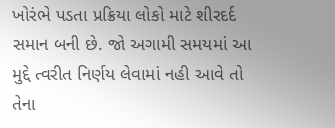ખોરંભે પડતા પ્રક્રિયા લોકો માટે શીરદર્દ સમાન બની છે. જો અગામી સમયમાં આ મુદ્દે ત્વરીત નિર્ણય લેવામાં નહી આવે તો તેના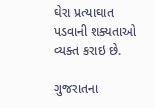ઘેરા પ્રત્યાઘાત પડવાની શક્યતાઓ વ્યક્ત કરાઇ છે.

ગુજરાતના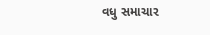વધુ સમાચાર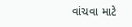વાંચવા માટે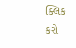ક્લિક કરો